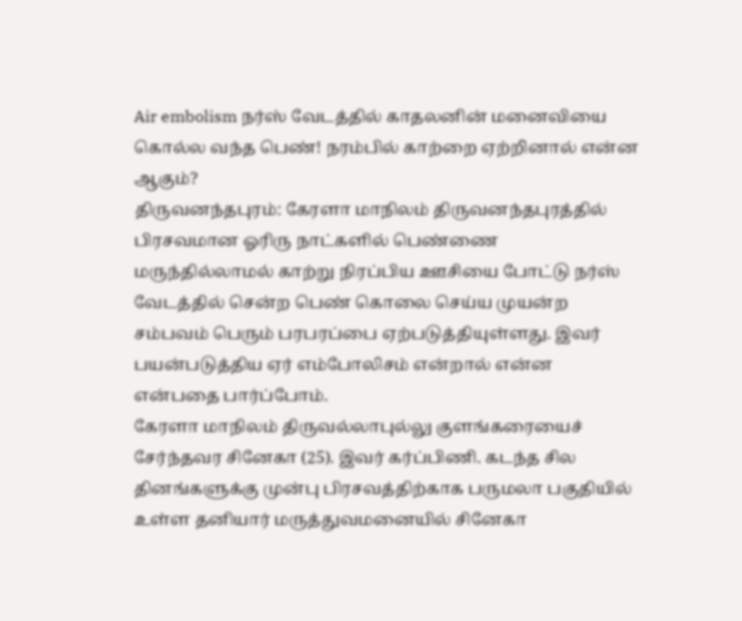Air embolism நர்ஸ் வேடத்தில் காதலனின் மனைவியை கொல்ல வந்த பெண்! நரம்பில் காற்றை ஏற்றினால் என்ன ஆகும்?
திருவனந்தபுரம்: கேரளா மாநிலம் திருவனந்தபுரத்தில் பிரசவமான ஓரிரு நாட்களில் பெண்ணை மருந்தில்லாமல் காற்று நிரப்பிய ஊசியை போட்டு நர்ஸ் வேடத்தில் சென்ற பெண் கொலை செய்ய முயன்ற சம்பவம் பெரும் பரபரப்பை ஏற்படுத்தியுள்ளது. இவர் பயன்படுத்திய ஏர் எம்போலிசம் என்றால் என்ன என்பதை பார்ப்போம்.
கேரளா மாநிலம் திருவல்லாபுல்லு குளங்கரையைச் சேர்ந்தவர சினேகா (25). இவர் கர்ப்பிணி. கடந்த சில தினங்களுக்கு முன்பு பிரசவத்திற்காக பருமலா பகுதியில் உள்ள தனியார் மருத்துவமனையில் சினேகா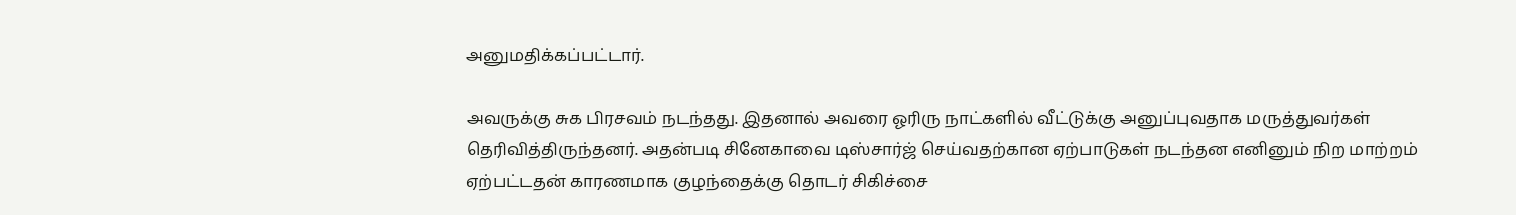அனுமதிக்கப்பட்டார்.

அவருக்கு சுக பிரசவம் நடந்தது. இதனால் அவரை ஓரிரு நாட்களில் வீட்டுக்கு அனுப்புவதாக மருத்துவர்கள் தெரிவித்திருந்தனர். அதன்படி சினேகாவை டிஸ்சார்ஜ் செய்வதற்கான ஏற்பாடுகள் நடந்தன எனினும் நிற மாற்றம் ஏற்பட்டதன் காரணமாக குழந்தைக்கு தொடர் சிகிச்சை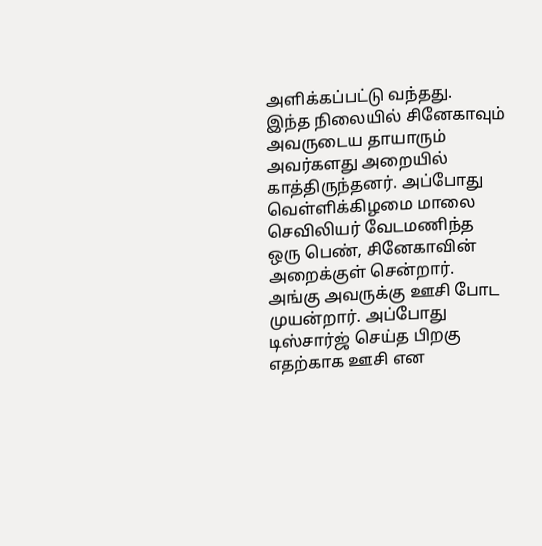அளிக்கப்பட்டு வந்தது.
இந்த நிலையில் சினேகாவும் அவருடைய தாயாரும் அவர்களது அறையில் காத்திருந்தனர். அப்போது வெள்ளிக்கிழமை மாலை செவிலியர் வேடமணிந்த ஒரு பெண், சினேகாவின் அறைக்குள் சென்றார். அங்கு அவருக்கு ஊசி போட முயன்றார். அப்போது டிஸ்சார்ஜ் செய்த பிறகு எதற்காக ஊசி என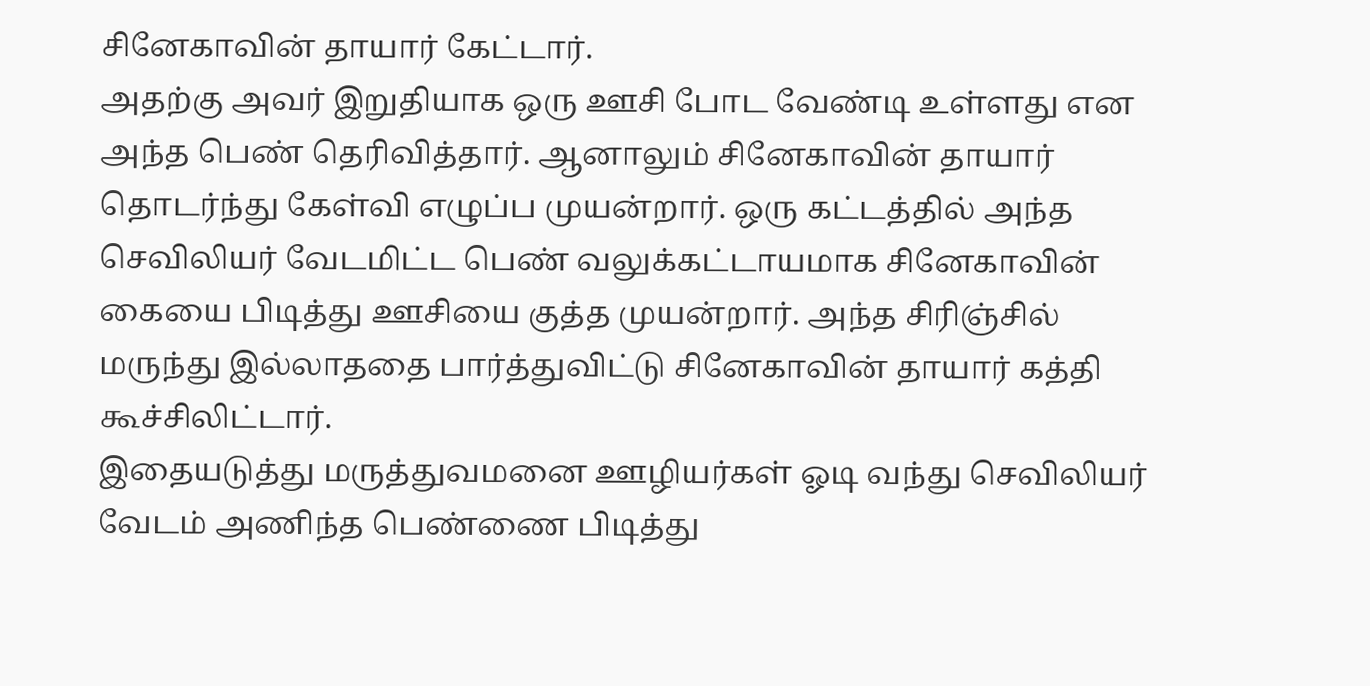சினேகாவின் தாயார் கேட்டார்.
அதற்கு அவர் இறுதியாக ஒரு ஊசி போட வேண்டி உள்ளது என அந்த பெண் தெரிவித்தார். ஆனாலும் சினேகாவின் தாயார் தொடர்ந்து கேள்வி எழுப்ப முயன்றார். ஒரு கட்டத்தில் அந்த செவிலியர் வேடமிட்ட பெண் வலுக்கட்டாயமாக சினேகாவின் கையை பிடித்து ஊசியை குத்த முயன்றார். அந்த சிரிஞ்சில் மருந்து இல்லாததை பார்த்துவிட்டு சினேகாவின் தாயார் கத்தி கூச்சிலிட்டார்.
இதையடுத்து மருத்துவமனை ஊழியர்கள் ஓடி வந்து செவிலியர் வேடம் அணிந்த பெண்ணை பிடித்து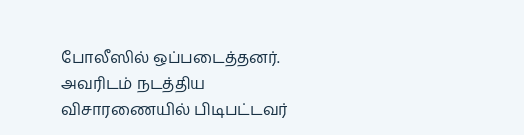போலீஸில் ஒப்படைத்தனர். அவரிடம் நடத்திய விசாரணையில் பிடிபட்டவர்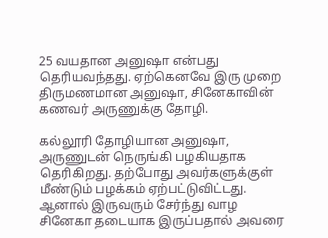25 வயதான அனுஷா என்பது தெரியவந்தது. ஏற்கெனவே இரு முறை திருமணமான அனுஷா, சினேகாவின் கணவர் அருணுக்கு தோழி.

கல்லூரி தோழியான அனுஷா, அருணுடன் நெருங்கி பழகியதாக தெரிகிறது. தற்போது அவர்களுக்குள் மீண்டும் பழக்கம் ஏற்பட்டுவிட்டது. ஆனால் இருவரும் சேர்ந்து வாழ சினேகா தடையாக இருப்பதால் அவரை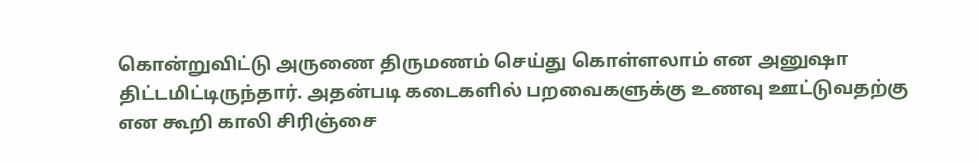கொன்றுவிட்டு அருணை திருமணம் செய்து கொள்ளலாம் என அனுஷா திட்டமிட்டிருந்தார். அதன்படி கடைகளில் பறவைகளுக்கு உணவு ஊட்டுவதற்கு என கூறி காலி சிரிஞ்சை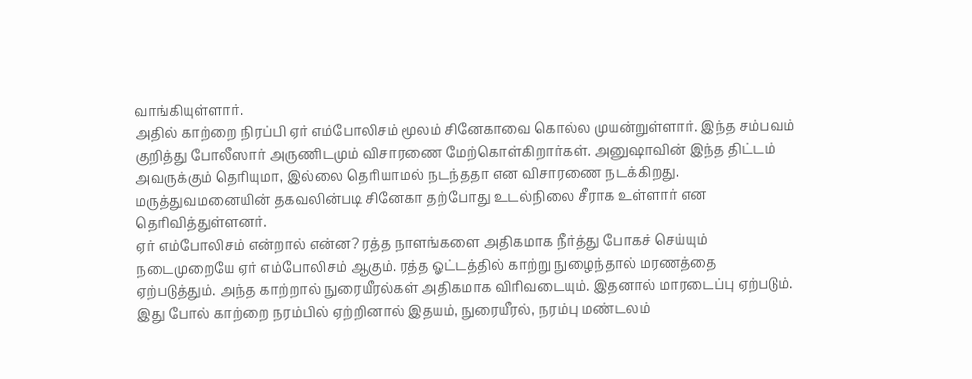வாங்கியுள்ளார்.
அதில் காற்றை நிரப்பி ஏர் எம்போலிசம் மூலம் சினேகாவை கொல்ல முயன்றுள்ளார். இந்த சம்பவம் குறித்து போலீஸார் அருணிடமும் விசாரணை மேற்கொள்கிறார்கள். அனுஷாவின் இந்த திட்டம் அவருக்கும் தெரியுமா, இல்லை தெரியாமல் நடந்ததா என விசாரணை நடக்கிறது. மருத்துவமனையின் தகவலின்படி சினேகா தற்போது உடல்நிலை சீராக உள்ளார் என தெரிவித்துள்ளனர்.
ஏர் எம்போலிசம் என்றால் என்ன? ரத்த நாளங்களை அதிகமாக நீர்த்து போகச் செய்யும் நடைமுறையே ஏர் எம்போலிசம் ஆகும். ரத்த ஓட்டத்தில் காற்று நுழைந்தால் மரணத்தை ஏற்படுத்தும். அந்த காற்றால் நுரையீரல்கள் அதிகமாக விரிவடையும். இதனால் மாரடைப்பு ஏற்படும். இது போல் காற்றை நரம்பில் ஏற்றினால் இதயம், நுரையீரல், நரம்பு மண்டலம்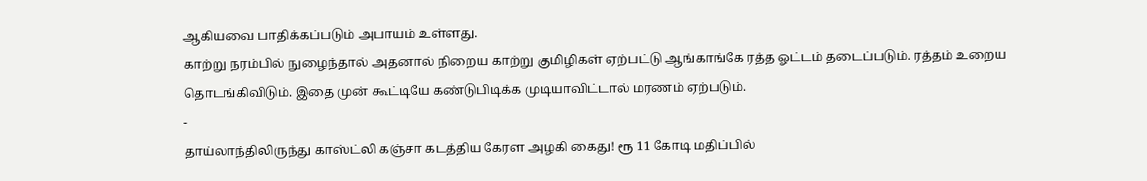ஆகியவை பாதிக்கப்படும் அபாயம் உள்ளது.
காற்று நரம்பில் நுழைந்தால் அதனால் நிறைய காற்று குமிழிகள் ஏற்பட்டு ஆங்காங்கே ரத்த ஓட்டம் தடைப்படும். ரத்தம் உறைய தொடங்கிவிடும். இதை முன் கூட்டியே கண்டுபிடிக்க முடியாவிட்டால் மரணம் ஏற்படும்.
-
தாய்லாந்திலிருந்து காஸ்ட்லி கஞ்சா கடத்திய கேரள அழகி கைது! ரூ 11 கோடி மதிப்பில்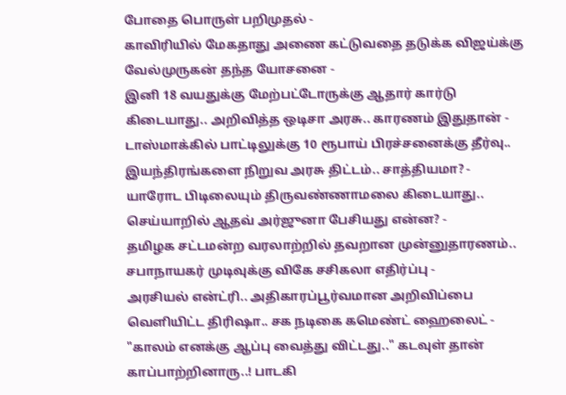போதை பொருள் பறிமுதல் -
காவிரியில் மேகதாது அணை கட்டுவதை தடுக்க விஜய்க்கு வேல்முருகன் தந்த யோசனை -
இனி 18 வயதுக்கு மேற்பட்டோருக்கு ஆதார் கார்டு கிடையாது.. அறிவித்த ஒடிசா அரசு.. காரணம் இதுதான் -
டாஸ்மாக்கில் பாட்டிலுக்கு 10 ரூபாய் பிரச்சனைக்கு தீர்வு.. இயந்திரங்களை நிறுவ அரசு திட்டம்.. சாத்தியமா? -
யாரோட பிடிலையும் திருவண்ணாமலை கிடையாது.. செய்யாறில் ஆதவ் அர்ஜுனா பேசியது என்ன? -
தமிழக சட்டமன்ற வரலாற்றில் தவறான முன்னுதாரணம்.. சபாநாயகர் முடிவுக்கு விகே சசிகலா எதிர்ப்பு -
அரசியல் என்ட்ரி.. அதிகாரப்பூர்வமான அறிவிப்பை வெளியிட்ட திரிஷா.. சக நடிகை கமெண்ட் ஹைலைட் -
"காலம் எனக்கு ஆப்பு வைத்து விட்டது.." கடவுள் தான் காப்பாற்றினாரு..! பாடகி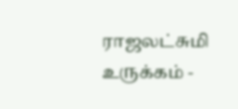ராஜலட்சுமி உருக்கம் -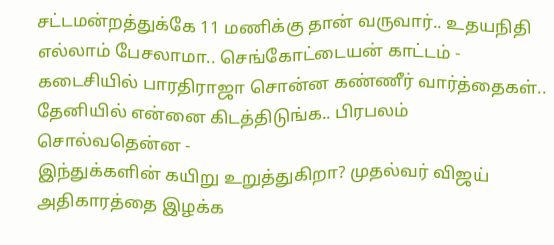சட்டமன்றத்துக்கே 11 மணிக்கு தான் வருவார்.. உதயநிதி எல்லாம் பேசலாமா.. செங்கோட்டையன் காட்டம் -
கடைசியில் பாரதிராஜா சொன்ன கண்ணீர் வார்த்தைகள்.. தேனியில் என்னை கிடத்திடுங்க.. பிரபலம் சொல்வதென்ன -
இந்துக்களின் கயிறு உறுத்துகிறா? முதல்வர் விஜய் அதிகாரத்தை இழக்க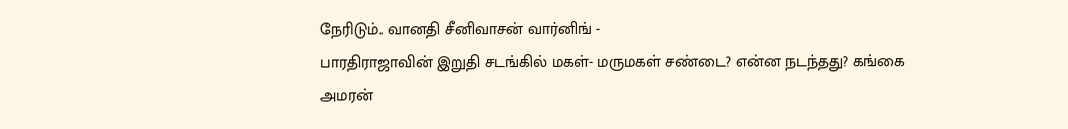நேரிடும்.. வானதி சீனிவாசன் வார்னிங் -
பாரதிராஜாவின் இறுதி சடங்கில் மகள்- மருமகள் சண்டை? என்ன நடந்தது? கங்கை அமரன்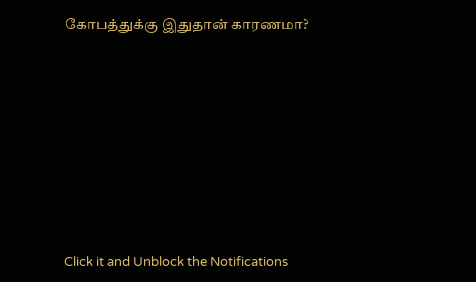கோபத்துக்கு இதுதான் காரணமா?












Click it and Unblock the Notifications